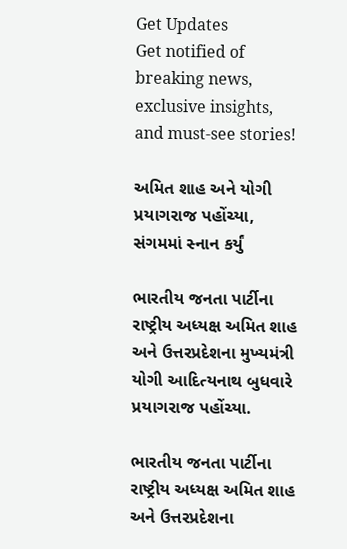Get Updates
Get notified of breaking news, exclusive insights, and must-see stories!

અમિત શાહ અને યોગી પ્રયાગરાજ પહોંચ્યા, સંગમમાં સ્નાન કર્યું

ભારતીય જનતા પાર્ટીના રાષ્ટ્રીય અધ્યક્ષ અમિત શાહ અને ઉત્તરપ્રદેશના મુખ્યમંત્રી યોગી આદિત્યનાથ બુધવારે પ્રયાગરાજ પહોંચ્યા.

ભારતીય જનતા પાર્ટીના રાષ્ટ્રીય અધ્યક્ષ અમિત શાહ અને ઉત્તરપ્રદેશના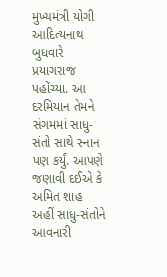મુખ્યમંત્રી યોગી આદિત્યનાથ બુધવારે પ્રયાગરાજ પહોંચ્યા. આ દરમિયાન તેમને સંગમમાં સાધુ-સંતો સાથે સ્નાન પણ કર્યું. આપણે જણાવી દઈએ કે અમિત શાહ અહીં સાધુ-સંતોને આવનારી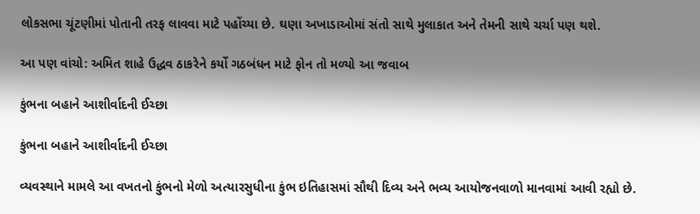લોકસભા ચૂંટણીમાં પોતાની તરફ લાવવા માટે પહોંચ્યા છે. ઘણા અખાડાઓમાં સંતો સાથે મુલાકાત અને તેમની સાથે ચર્ચા પણ થશે.

આ પણ વાંચો: અમિત શાહે ઉદ્ધવ ઠાકરેને કર્યો ગઠબંધન માટે ફોન તો મળ્યો આ જવાબ

કુંભના બહાને આશીર્વાદની ઈચ્છા

કુંભના બહાને આશીર્વાદની ઈચ્છા

વ્યવસ્થાને મામલે આ વખતનો કુંભનો મેળો અત્યારસુધીના કુંભ ઇતિહાસમાં સૌથી દિવ્ય અને ભવ્ય આયોજનવાળો માનવામાં આવી રહ્યો છે.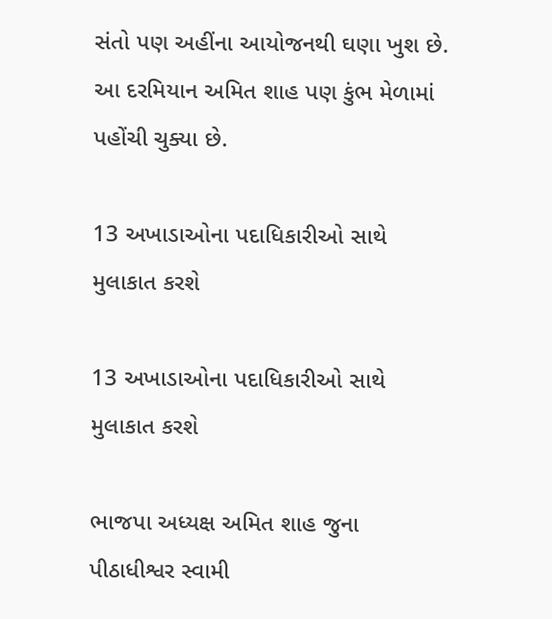સંતો પણ અહીંના આયોજનથી ઘણા ખુશ છે. આ દરમિયાન અમિત શાહ પણ કુંભ મેળામાં પહોંચી ચુક્યા છે.

13 અખાડાઓના પદાધિકારીઓ સાથે મુલાકાત કરશે

13 અખાડાઓના પદાધિકારીઓ સાથે મુલાકાત કરશે

ભાજપા અધ્યક્ષ અમિત શાહ જુના પીઠાધીશ્વર સ્વામી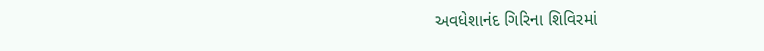અવધેશાનંદ ગિરિના શિવિરમાં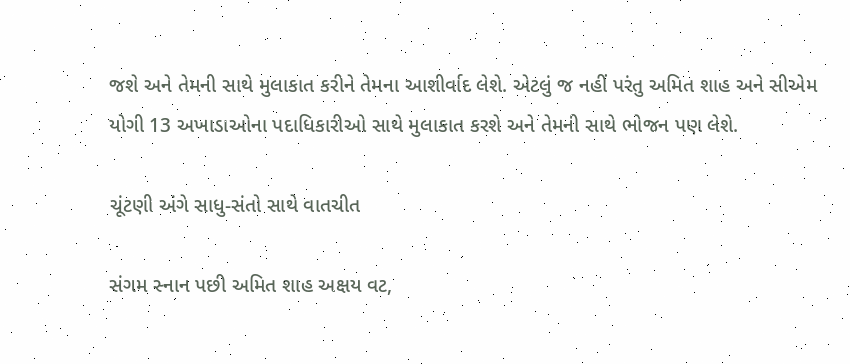જશે અને તેમની સાથે મુલાકાત કરીને તેમના આશીર્વાદ લેશે. એટલું જ નહીં પરંતુ અમિત શાહ અને સીએમ યોગી 13 અખાડાઓના પદાધિકારીઓ સાથે મુલાકાત કરશે અને તેમની સાથે ભોજન પણ લેશે.

ચૂંટણી અંગે સાધુ-સંતો સાથે વાતચીત

સંગમ સ્નાન પછી અમિત શાહ અક્ષય વટ,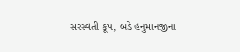સરસ્વતી કૂપ, બડે હનુમાનજીના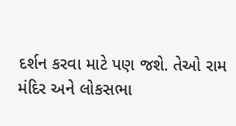દર્શન કરવા માટે પણ જશે. તેઓ રામ મંદિર અને લોકસભા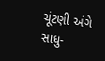ચૂંટણી અંગે સાધુ-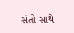સંતો સાથે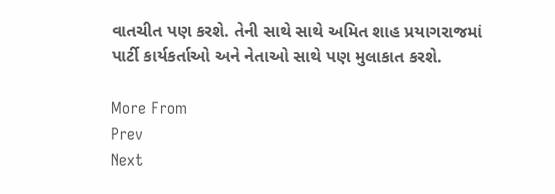વાતચીત પણ કરશે. તેની સાથે સાથે અમિત શાહ પ્રયાગરાજમાં પાર્ટી કાર્યકર્તાઓ અને નેતાઓ સાથે પણ મુલાકાત કરશે.

More From
Prev
Next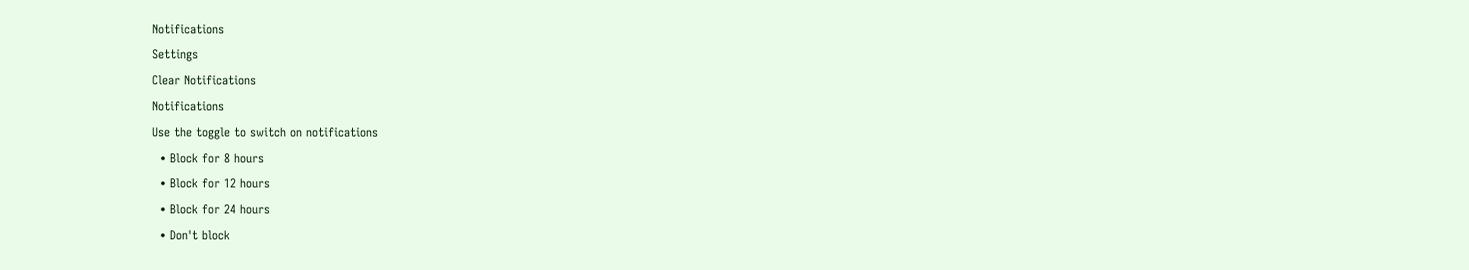Notifications
Settings
Clear Notifications
Notifications
Use the toggle to switch on notifications
  • Block for 8 hours
  • Block for 12 hours
  • Block for 24 hours
  • Don't block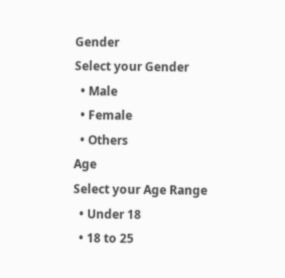Gender
Select your Gender
  • Male
  • Female
  • Others
Age
Select your Age Range
  • Under 18
  • 18 to 25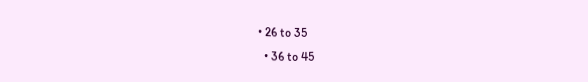• 26 to 35
  • 36 to 45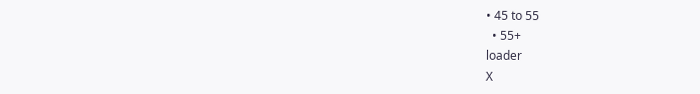• 45 to 55
  • 55+
loader
X